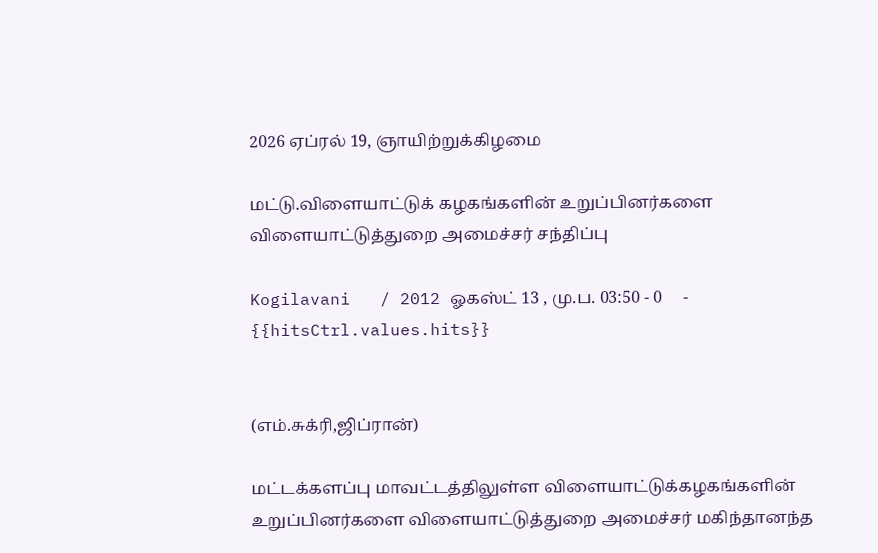2026 ஏப்ரல் 19, ஞாயிற்றுக்கிழமை

மட்டு.விளையாட்டுக் கழகங்களின் உறுப்பினர்களை விளையாட்டுத்துறை அமைச்சர் சந்திப்பு

Kogilavani   / 2012 ஓகஸ்ட் 13 , மு.ப. 03:50 - 0     - {{hitsCtrl.values.hits}}


(எம்.சுக்ரி,ஜிப்ரான்)

மட்டக்களப்பு மாவட்டத்திலுள்ள விளையாட்டுக்கழகங்களின் உறுப்பினர்களை விளையாட்டுத்துறை அமைச்சர் மகிந்தானந்த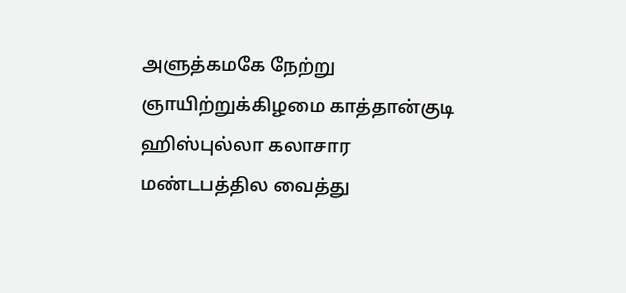அளுத்கமகே நேற்று ஞாயிற்றுக்கிழமை காத்தான்குடி ஹிஸ்புல்லா கலாசார மண்டபத்தில வைத்து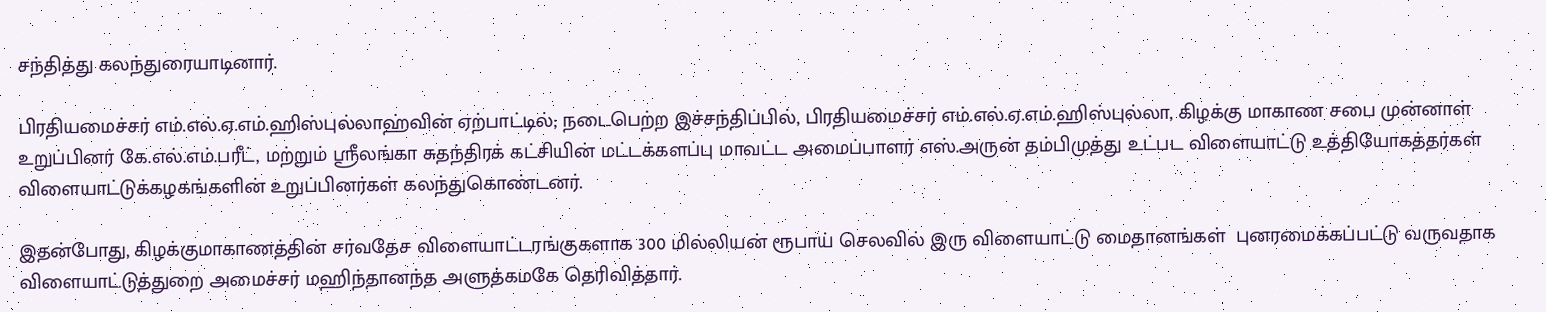சந்தித்து கலந்துரையாடினார்.

பிரதியமைச்சர் எம்.எல்.ஏ.எம்.ஹிஸ்புல்லாஹ்வின் ஏற்பாட்டில்; நடைபெற்ற இச்சந்திப்பில், பிரதியமைச்சர் எம்.எல்.ஏ.எம்.ஹிஸ்புல்லா, கிழக்கு மாகாண சபை முன்னாள் உறுப்பினர் கே.எல்.எம்.பரீட், மற்றும் ஸ்ரீலங்கா சுதந்திரக் கட்சியின் மட்டக்களப்பு மாவட்ட அமைப்பாளர் எஸ்.அருன் தம்பிமுத்து உட்பட விளையாட்டு உத்தியோகத்தர்கள் விளையாட்டுக்கழகங்களின் உறுப்பினர்கள் கலந்துகொண்டனர்.

இதன்போது, கிழக்குமாகாணத்தின் சர்வதேச விளையாட்டரங்குகளாக 300 மில்லியன் ரூபாய் செலவில் இரு விளையாட்டு மைதானங்கள்  புனரமைக்கப்பட்டு வருவதாக விளையாட்டுத்துறை அமைச்சர் மஹிந்தானந்த அளுத்கமகே தெரிவித்தார்.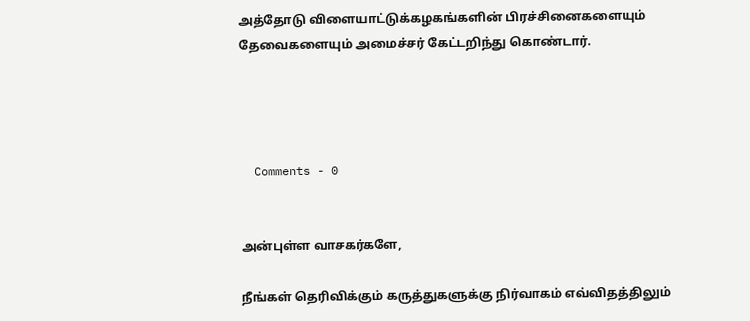அத்தோடு விளையாட்டுக்கழகங்களின் பிரச்சினைகளையும் தேவைகளையும் அமைச்சர் கேட்டறிந்து கொண்டார்.




  Comments - 0


அன்புள்ள வாசகர்களே,

நீங்கள் தெரிவிக்கும் கருத்துகளுக்கு நிர்வாகம் எவ்விதத்திலும்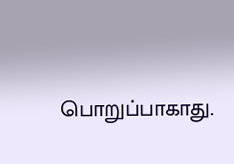பொறுப்பாகாது.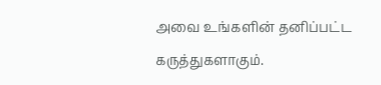அவை உங்களின் தனிப்பட்ட கருத்துகளாகும்.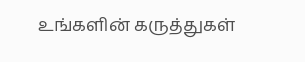உங்களின் கருத்துகள்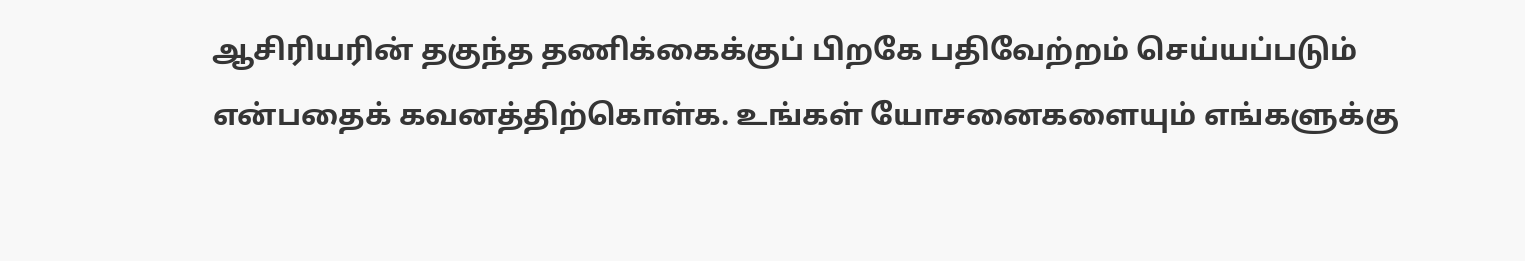ஆசிரியரின் தகுந்த தணிக்கைக்குப் பிறகே பதிவேற்றம் செய்யப்படும் என்பதைக் கவனத்திற்கொள்க. உங்கள் யோசனைகளையும் எங்களுக்கு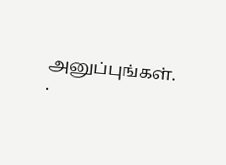அனுப்புங்கள். .